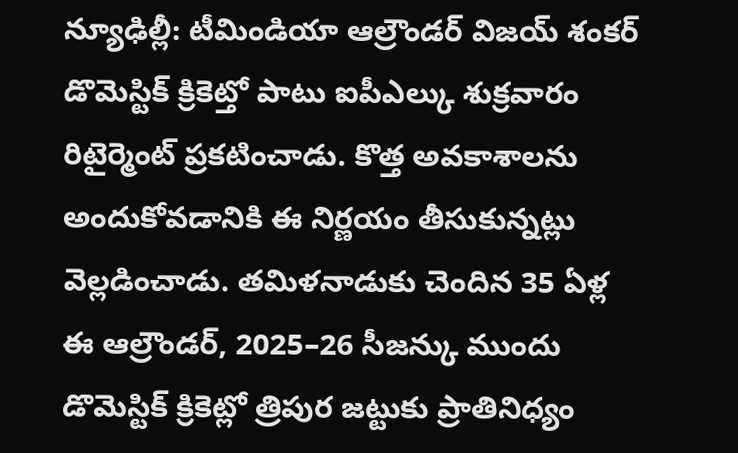న్యూఢిల్లీ: టీమిండియా ఆల్రౌండర్ విజయ్ శంకర్ డొమెస్టిక్ క్రికెట్తో పాటు ఐపీఎల్కు శుక్రవారం రిటైర్మెంట్ ప్రకటించాడు. కొత్త అవకాశాలను అందుకోవడానికి ఈ నిర్ణయం తీసుకున్నట్లు వెల్లడించాడు. తమిళనాడుకు చెందిన 35 ఏళ్ల ఈ ఆల్రౌండర్, 2025–26 సీజన్కు ముందు డొమెస్టిక్ క్రికెట్లో త్రిపుర జట్టుకు ప్రాతినిధ్యం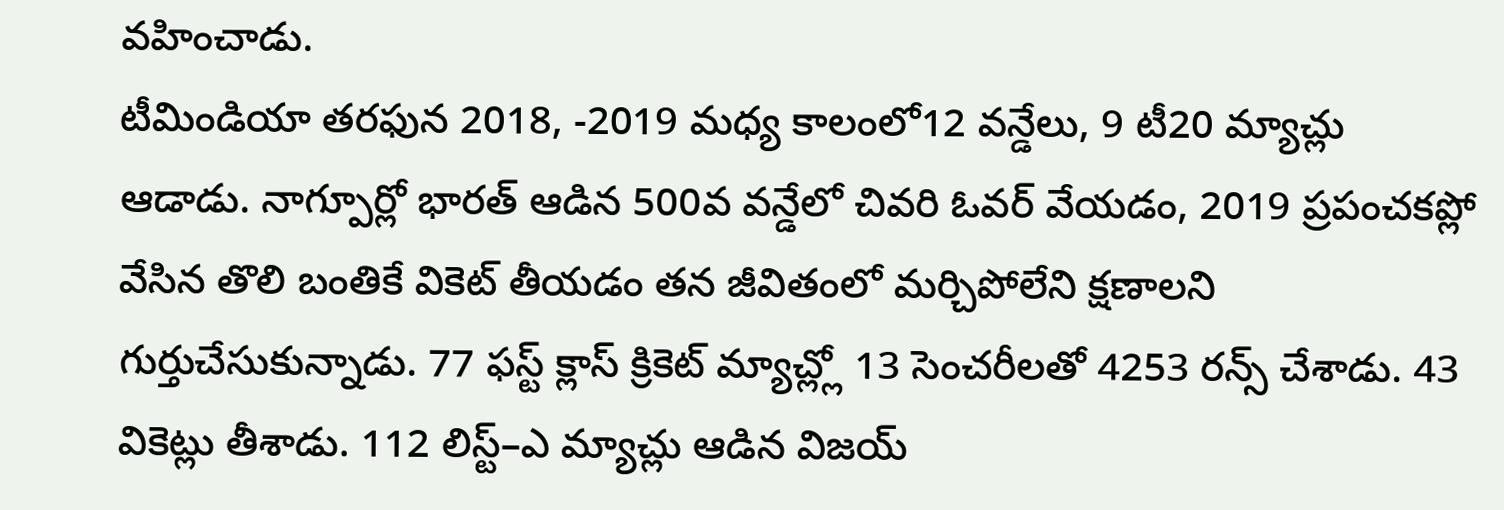వహించాడు.
టీమిండియా తరఫున 2018, -2019 మధ్య కాలంలో12 వన్డేలు, 9 టీ20 మ్యాచ్లు ఆడాడు. నాగ్పూర్లో భారత్ ఆడిన 500వ వన్డేలో చివరి ఓవర్ వేయడం, 2019 ప్రపంచకప్లో వేసిన తొలి బంతికే వికెట్ తీయడం తన జీవితంలో మర్చిపోలేని క్షణాలని గుర్తుచేసుకున్నాడు. 77 ఫస్ట్ క్లాస్ క్రికెట్ మ్యాచ్ల్లో 13 సెంచరీలతో 4253 రన్స్ చేశాడు. 43 వికెట్లు తీశాడు. 112 లిస్ట్–ఎ మ్యాచ్లు ఆడిన విజయ్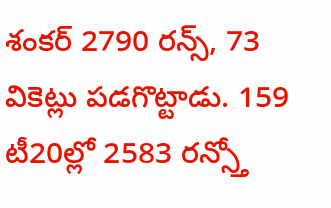శంకర్ 2790 రన్స్, 73 వికెట్లు పడగొట్టాడు. 159 టీ20ల్లో 2583 రన్స్తో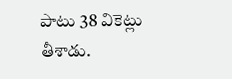పాటు 38 వికెట్లు తీశాడు.